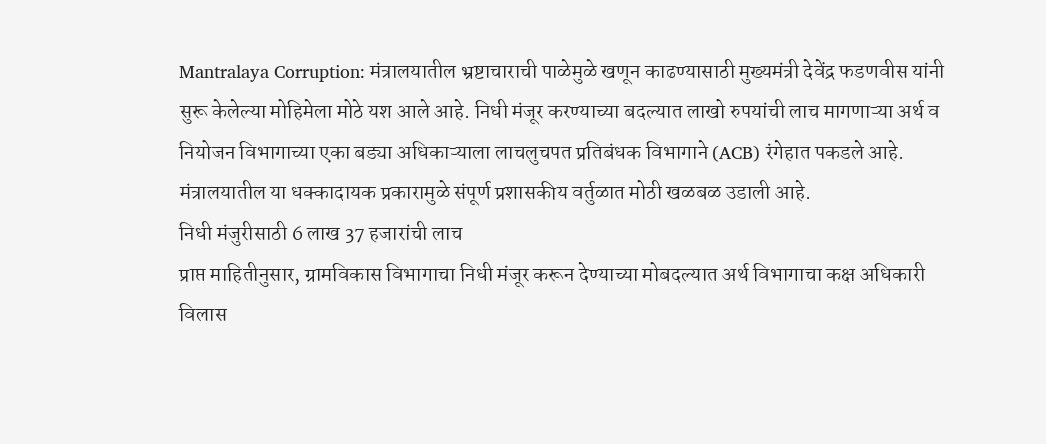Mantralaya Corruption: मंत्रालयातील भ्रष्टाचाराची पाळेमुळे खणून काढण्यासाठी मुख्यमंत्री देवेंद्र फडणवीस यांनी सुरू केलेल्या मोहिमेला मोठे यश आले आहे. निधी मंजूर करण्याच्या बदल्यात लाखो रुपयांची लाच मागणाऱ्या अर्थ व नियोजन विभागाच्या एका बड्या अधिकाऱ्याला लाचलुचपत प्रतिबंधक विभागाने (ACB) रंगेहात पकडले आहे. मंत्रालयातील या धक्कादायक प्रकारामुळे संपूर्ण प्रशासकीय वर्तुळात मोठी खळबळ उडाली आहे.
निधी मंजुरीसाठी 6 लाख 37 हजारांची लाच
प्राप्त माहितीनुसार, ग्रामविकास विभागाचा निधी मंजूर करून देण्याच्या मोबदल्यात अर्थ विभागाचा कक्ष अधिकारी विलास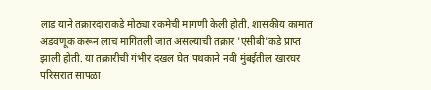लाड याने तक्रारदाराकडे मोठ्या रकमेची मागणी केली होती. शासकीय कामात अडवणूक करून लाच मागितली जात असल्याची तक्रार 'एसीबी'कडे प्राप्त झाली होती. या तक्रारीची गंभीर दखल घेत पथकाने नवी मुंबईतील खारघर परिसरात सापळा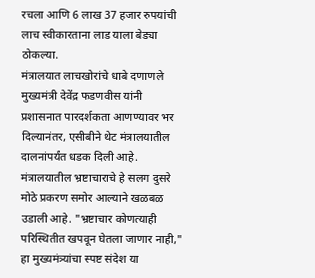रचला आणि 6 लाख 37 हजार रुपयांची लाच स्वीकारताना लाड याला बेड्या ठोकल्या.
मंत्रालयात लाचखोरांचे धाबे दणाणले
मुख्यमंत्री देवेंद्र फडणवीस यांनी प्रशासनात पारदर्शकता आणण्यावर भर दिल्यानंतर, एसीबीने थेट मंत्रालयातील दालनांपर्यंत धडक दिली आहे. मंत्रालयातील भ्रष्टाचाराचे हे सलग दुसरे मोठे प्रकरण समोर आल्याने खळबळ उडाली आहे. "भ्रष्टाचार कोणत्याही परिस्थितीत खपवून घेतला जाणार नाही," हा मुख्यमंत्र्यांचा स्पष्ट संदेश या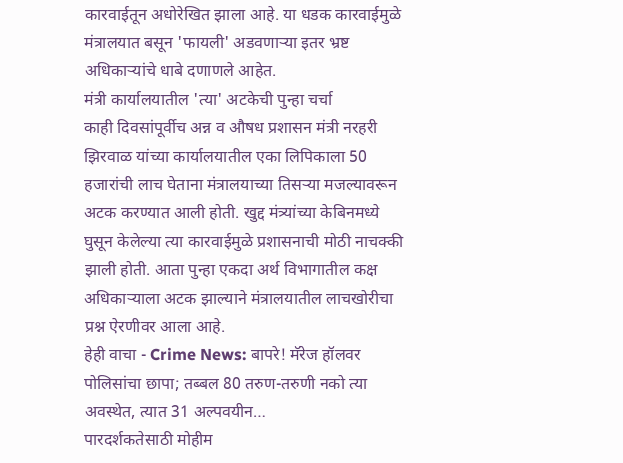कारवाईतून अधोरेखित झाला आहे. या धडक कारवाईमुळे मंत्रालयात बसून 'फायली' अडवणाऱ्या इतर भ्रष्ट अधिकाऱ्यांचे धाबे दणाणले आहेत.
मंत्री कार्यालयातील 'त्या' अटकेची पुन्हा चर्चा
काही दिवसांपूर्वीच अन्न व औषध प्रशासन मंत्री नरहरी झिरवाळ यांच्या कार्यालयातील एका लिपिकाला 50 हजारांची लाच घेताना मंत्रालयाच्या तिसऱ्या मजल्यावरून अटक करण्यात आली होती. खुद्द मंत्र्यांच्या केबिनमध्ये घुसून केलेल्या त्या कारवाईमुळे प्रशासनाची मोठी नाचक्की झाली होती. आता पुन्हा एकदा अर्थ विभागातील कक्ष अधिकाऱ्याला अटक झाल्याने मंत्रालयातील लाचखोरीचा प्रश्न ऐरणीवर आला आहे.
हेही वाचा - Crime News: बापरे! मॅरेज हॉलवर पोलिसांचा छापा; तब्बल 80 तरुण-तरुणी नको त्या अवस्थेत, त्यात 31 अल्पवयीन…
पारदर्शकतेसाठी मोहीम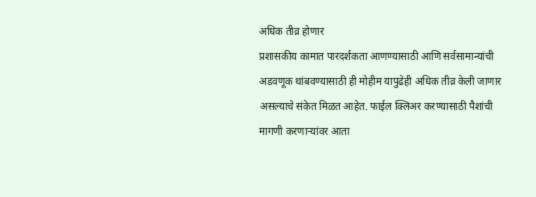अधिक तीव्र होणार
प्रशासकीय कामात पारदर्शकता आणण्यासाठी आणि सर्वसामान्यांची अडवणूक थांबवण्यासाठी ही मोहीम यापुढेही अधिक तीव्र केली जाणार असल्याचे संकेत मिळत आहेत. फाईल क्लिअर करण्यासाठी पैशांची मागणी करणाऱ्यांवर आता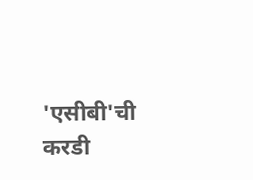'एसीबी'ची करडी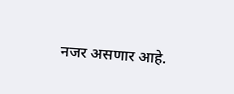नजर असणार आहे.